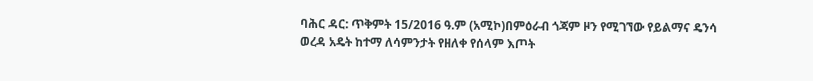ባሕር ዳር: ጥቅምት 15/2016 ዓ.ም (አሚኮ)በምዕራብ ጎጃም ዞን የሚገኘው የይልማና ዴንሳ ወረዳ አዴት ከተማ ለሳምንታት የዘለቀ የሰላም እጦት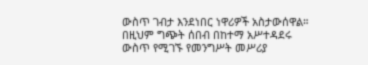ውስጥ ገብታ እንደነበር ነዋሪዎች አስታውሰዋል። በዚህም ግጭት ሰበብ በከተማ አሥተዳደሩ ውስጥ የሚገኙ የመንግሥት መሥሪያ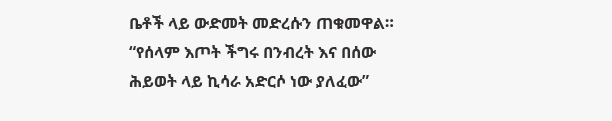ቤቶች ላይ ውድመት መድረሱን ጠቁመዋል። “የሰላም እጦት ችግሩ በንብረት እና በሰው ሕይወት ላይ ኪሳራ አድርሶ ነው ያለፈው”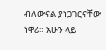ብለውናል ያነጋገርናቸው ነዋሪ። አሁን ላይ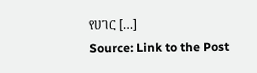የሀገር […]
Source: Link to the Post